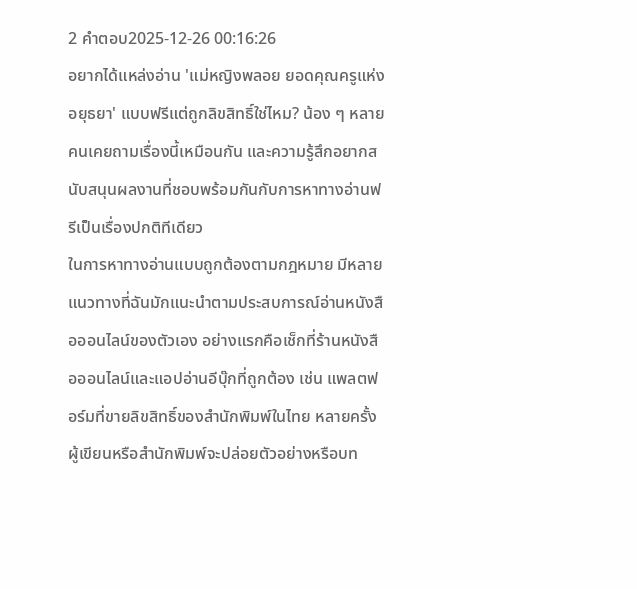2 คำตอบ2025-12-26 00:16:26
อยากได้แหล่งอ่าน 'แม่หญิงพลอย ยอดคุณครูแห่งอยุธยา' แบบฟรีแต่ถูกลิขสิทธิ์ใช่ไหม? น้อง ๆ หลายคนเคยถามเรื่องนี้เหมือนกัน และความรู้สึกอยากสนับสนุนผลงานที่ชอบพร้อมกันกับการหาทางอ่านฟรีเป็นเรื่องปกติทีเดียว
ในการหาทางอ่านแบบถูกต้องตามกฎหมาย มีหลายแนวทางที่ฉันมักแนะนำตามประสบการณ์อ่านหนังสือออนไลน์ของตัวเอง อย่างแรกคือเช็กที่ร้านหนังสือออนไลน์และแอปอ่านอีบุ๊กที่ถูกต้อง เช่น แพลตฟอร์มที่ขายลิขสิทธิ์ของสำนักพิมพ์ในไทย หลายครั้งผู้เขียนหรือสำนักพิมพ์จะปล่อยตัวอย่างหรือบท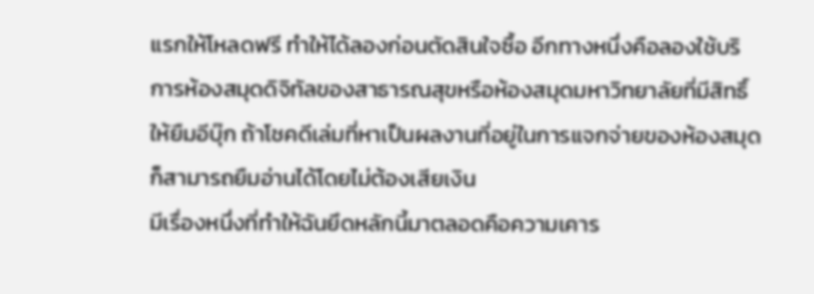แรกให้โหลดฟรี ทำให้ได้ลองก่อนตัดสินใจซื้อ อีกทางหนึ่งคือลองใช้บริการห้องสมุดดิจิทัลของสาธารณสุขหรือห้องสมุดมหาวิทยาลัยที่มีสิทธิ์ให้ยืมอีบุ๊ก ถ้าโชคดีเล่มที่หาเป็นผลงานที่อยู่ในการแจกจ่ายของห้องสมุดก็สามารถยืมอ่านได้โดยไม่ต้องเสียเงิน
มีเรื่องหนึ่งที่ทำให้ฉันยึดหลักนี้มาตลอดคือความเคาร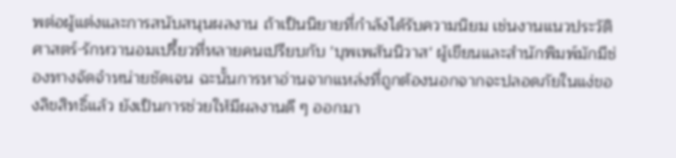พต่อผู้แต่งและการสนับสนุนผลงาน ถ้าเป็นนิยายที่กำลังได้รับความนิยม เช่นงานแนวประวัติศาสตร์-รักหวานอมเปรี้ยวที่หลายคนเปรียบกับ 'บุพเพสันนิวาส' ผู้เขียนและสำนักพิมพ์มักมีช่องทางจัดจำหน่ายชัดเจน ฉะนั้นการหาอ่านจากแหล่งที่ถูกต้องนอกจากจะปลอดภัยในแง่ของลิขสิทธิ์แล้ว ยังเป็นการช่วยให้มีผลงานดี ๆ ออกมา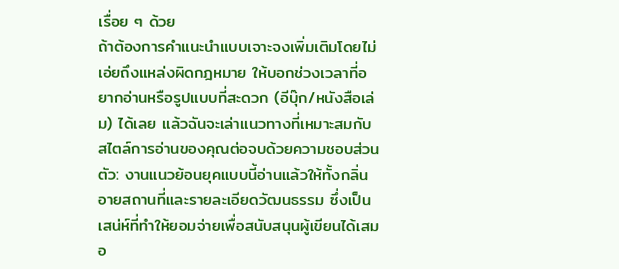เรื่อย ๆ ด้วย
ถ้าต้องการคำแนะนำแบบเจาะจงเพิ่มเติมโดยไม่เอ่ยถึงแหล่งผิดกฎหมาย ให้บอกช่วงเวลาที่อยากอ่านหรือรูปแบบที่สะดวก (อีบุ๊ก/หนังสือเล่ม) ได้เลย แล้วฉันจะเล่าแนวทางที่เหมาะสมกับสไตล์การอ่านของคุณต่อจบด้วยความชอบส่วนตัว: งานแนวย้อนยุคแบบนี้อ่านแล้วให้ทั้งกลิ่นอายสถานที่และรายละเอียดวัฒนธรรม ซึ่งเป็นเสน่ห์ที่ทำให้ยอมจ่ายเพื่อสนับสนุนผู้เขียนได้เสมอ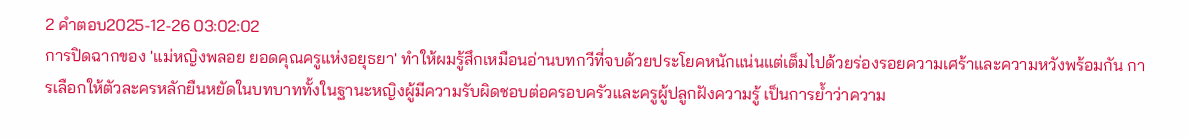2 คำตอบ2025-12-26 03:02:02
การปิดฉากของ 'แม่หญิงพลอย ยอดคุณครูแห่งอยุธยา' ทำให้ผมรู้สึกเหมือนอ่านบทกวีที่จบด้วยประโยคหนักแน่นแต่เต็มไปด้วยร่องรอยความเศร้าและความหวังพร้อมกัน การเลือกให้ตัวละครหลักยืนหยัดในบทบาททั้งในฐานะหญิงผู้มีความรับผิดชอบต่อครอบครัวและครูผู้ปลูกฝังความรู้ เป็นการย้ำว่าความ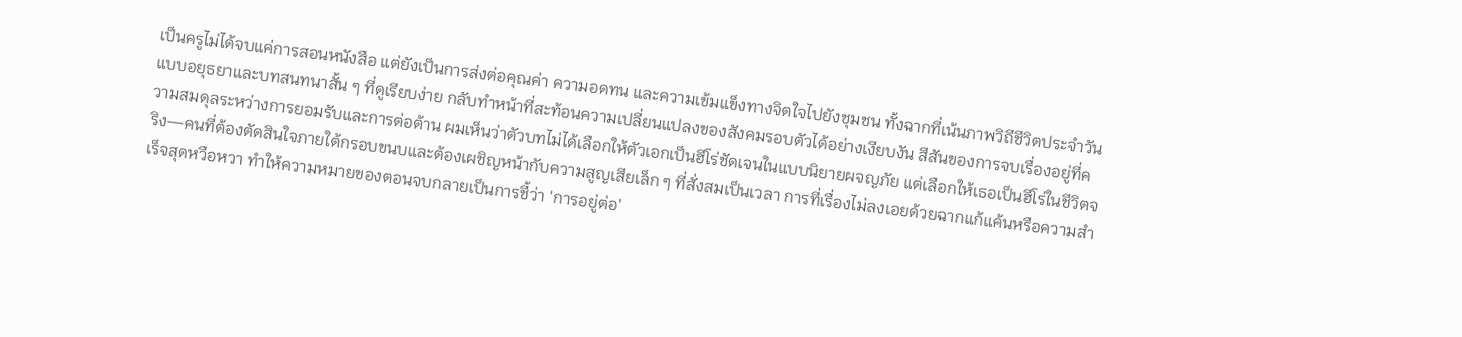เป็นครูไม่ได้จบแค่การสอนหนังสือ แต่ยังเป็นการส่งต่อคุณค่า ความอดทน และความเข้มแข็งทางจิตใจไปยังชุมชน ทั้งฉากที่เน้นภาพวิถีชีวิตประจำวันแบบอยุธยาและบทสนทนาสั้น ๆ ที่ดูเรียบง่าย กลับทำหน้าที่สะท้อนความเปลี่ยนแปลงของสังคมรอบตัวได้อย่างเงียบงัน สีสันของการจบเรื่องอยู่ที่ความสมดุลระหว่างการยอมรับและการต่อต้าน ผมเห็นว่าตัวบทไม่ได้เลือกให้ตัวเอกเป็นฮีโร่ชัดเจนในแบบนิยายผจญภัย แต่เลือกให้เธอเป็นฮีโร่ในชีวิตจริง—คนที่ต้องตัดสินใจภายใต้กรอบขนบและต้องเผชิญหน้ากับความสูญเสียเล็ก ๆ ที่สั่งสมเป็นเวลา การที่เรื่องไม่ลงเอยด้วยฉากแก้แค้นหรือความสำเร็จสุดหวือหวา ทำให้ความหมายของตอนจบกลายเป็นการชี้ว่า 'การอยู่ต่อ'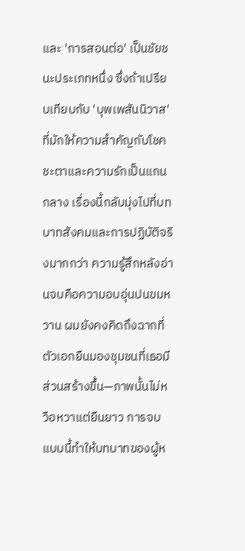และ 'การสอนต่อ' เป็นชัยชนะประเภทหนึ่ง ซึ่งถ้าเปรียบเทียบกับ 'บุพเพสันนิวาส' ที่มักให้ความสำคัญกับโชคชะตาและความรักเป็นแกนกลาง เรื่องนี้กลับมุ่งไปที่บทบาทสังคมและการปฏิบัติจริงมากกว่า ความรู้สึกหลังอ่านจบคือความอบอุ่นปนขมหวาน ผมยังคงคิดถึงฉากที่ตัวเอกยืนมองชุมชนที่เธอมีส่วนสร้างขึ้น—ภาพนั้นไม่หวือหวาแต่ยืนยาว การจบแบบนี้ทำให้บทบาทของผู้ห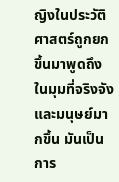ญิงในประวัติศาสตร์ถูกยกขึ้นมาพูดถึงในมุมที่จริงจังและมนุษย์มากขึ้น มันเป็นการ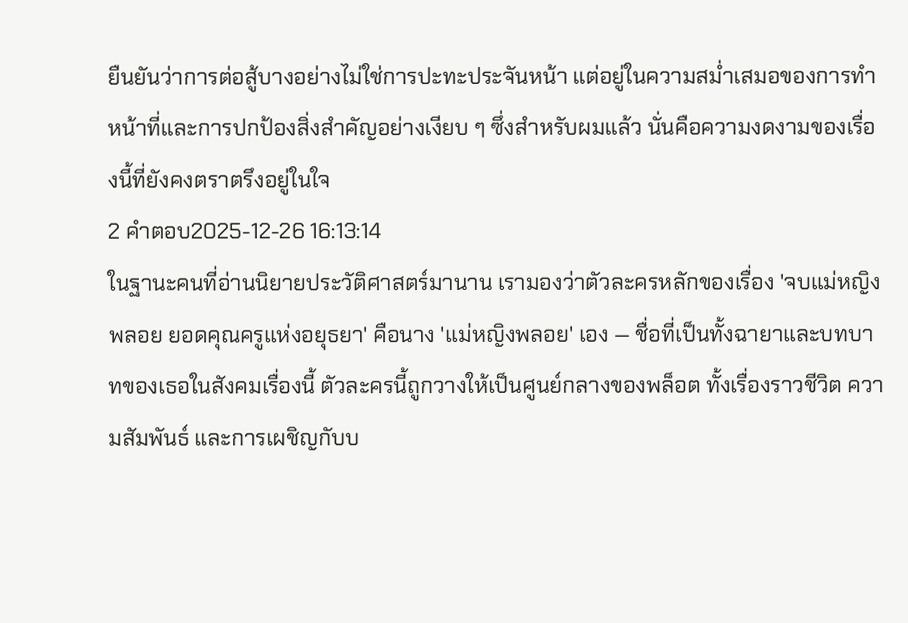ยืนยันว่าการต่อสู้บางอย่างไม่ใช่การปะทะประจันหน้า แต่อยู่ในความสม่ำเสมอของการทำหน้าที่และการปกป้องสิ่งสำคัญอย่างเงียบ ๆ ซึ่งสำหรับผมแล้ว นั่นคือความงดงามของเรื่องนี้ที่ยังคงตราตรึงอยู่ในใจ
2 คำตอบ2025-12-26 16:13:14
ในฐานะคนที่อ่านนิยายประวัติศาสตร์มานาน เรามองว่าตัวละครหลักของเรื่อง 'จบแม่หญิงพลอย ยอดคุณครูแห่งอยุธยา' คือนาง 'แม่หญิงพลอย' เอง — ชื่อที่เป็นทั้งฉายาและบทบาทของเธอในสังคมเรื่องนี้ ตัวละครนี้ถูกวางให้เป็นศูนย์กลางของพล็อต ทั้งเรื่องราวชีวิต ความสัมพันธ์ และการเผชิญกับบ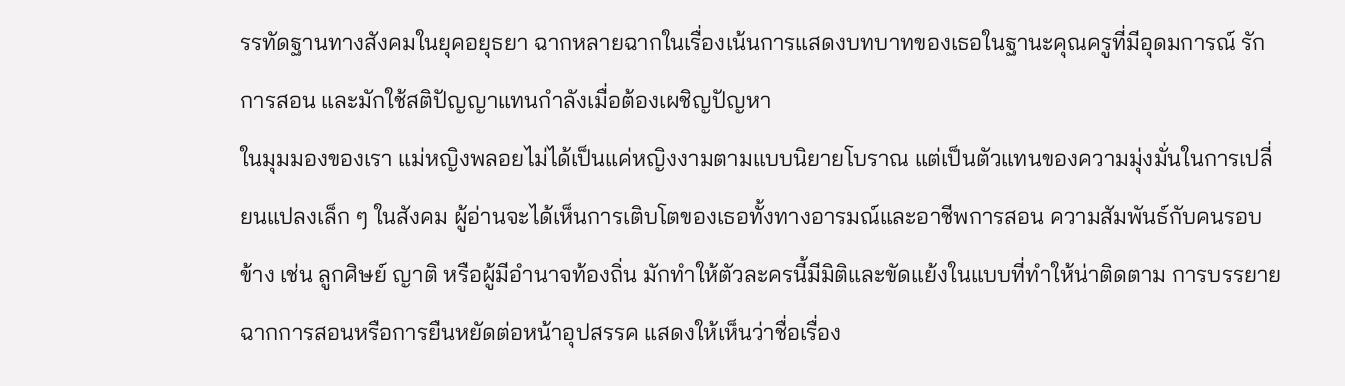รรทัดฐานทางสังคมในยุคอยุธยา ฉากหลายฉากในเรื่องเน้นการแสดงบทบาทของเธอในฐานะคุณครูที่มีอุดมการณ์ รักการสอน และมักใช้สติปัญญาแทนกำลังเมื่อต้องเผชิญปัญหา
ในมุมมองของเรา แม่หญิงพลอยไม่ได้เป็นแค่หญิงงามตามแบบนิยายโบราณ แต่เป็นตัวแทนของความมุ่งมั่นในการเปลี่ยนแปลงเล็ก ๆ ในสังคม ผู้อ่านจะได้เห็นการเติบโตของเธอทั้งทางอารมณ์และอาชีพการสอน ความสัมพันธ์กับคนรอบข้าง เช่น ลูกศิษย์ ญาติ หรือผู้มีอำนาจท้องถิ่น มักทำให้ตัวละครนี้มีมิติและขัดแย้งในแบบที่ทำให้น่าติดตาม การบรรยายฉากการสอนหรือการยืนหยัดต่อหน้าอุปสรรค แสดงให้เห็นว่าชื่อเรื่อง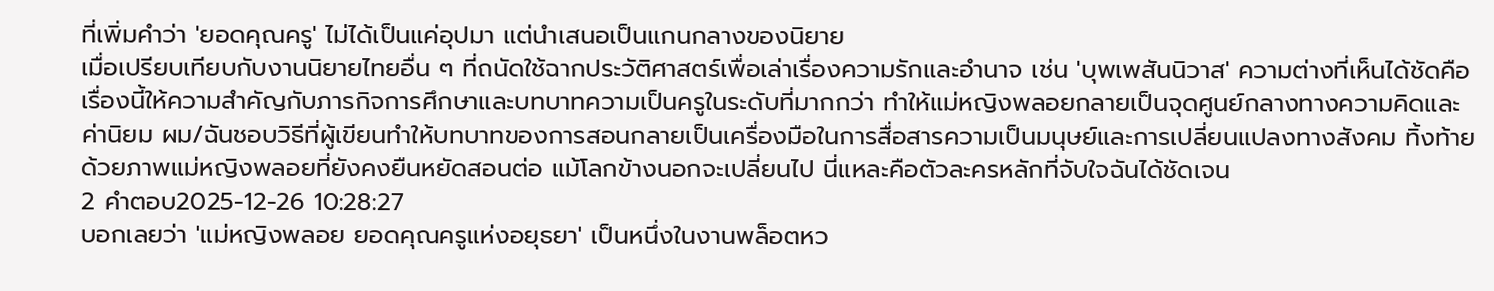ที่เพิ่มคำว่า 'ยอดคุณครู' ไม่ได้เป็นแค่อุปมา แต่นำเสนอเป็นแกนกลางของนิยาย
เมื่อเปรียบเทียบกับงานนิยายไทยอื่น ๆ ที่ถนัดใช้ฉากประวัติศาสตร์เพื่อเล่าเรื่องความรักและอำนาจ เช่น 'บุพเพสันนิวาส' ความต่างที่เห็นได้ชัดคือเรื่องนี้ให้ความสำคัญกับภารกิจการศึกษาและบทบาทความเป็นครูในระดับที่มากกว่า ทำให้แม่หญิงพลอยกลายเป็นจุดศูนย์กลางทางความคิดและค่านิยม ผม/ฉันชอบวิธีที่ผู้เขียนทำให้บทบาทของการสอนกลายเป็นเครื่องมือในการสื่อสารความเป็นมนุษย์และการเปลี่ยนแปลงทางสังคม ทิ้งท้ายด้วยภาพแม่หญิงพลอยที่ยังคงยืนหยัดสอนต่อ แม้โลกข้างนอกจะเปลี่ยนไป นี่แหละคือตัวละครหลักที่จับใจฉันได้ชัดเจน
2 คำตอบ2025-12-26 10:28:27
บอกเลยว่า 'แม่หญิงพลอย ยอดคุณครูแห่งอยุธยา' เป็นหนึ่งในงานพล็อตหว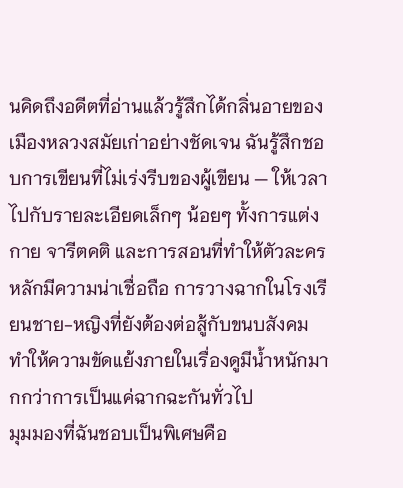นคิดถึงอดีตที่อ่านแล้วรู้สึกได้กลิ่นอายของเมืองหลวงสมัยเก่าอย่างชัดเจน ฉันรู้สึกชอบการเขียนที่ไม่เร่งรีบของผู้เขียน — ให้เวลาไปกับรายละเอียดเล็กๆ น้อยๆ ทั้งการแต่งกาย จารีตคติ และการสอนที่ทำให้ตัวละครหลักมีความน่าเชื่อถือ การวางฉากในโรงเรียนชาย-หญิงที่ยังต้องต่อสู้กับขนบสังคม ทำให้ความขัดแย้งภายในเรื่องดูมีน้ำหนักมากกว่าการเป็นแค่ฉากฉะกันทั่วไป
มุมมองที่ฉันชอบเป็นพิเศษคือ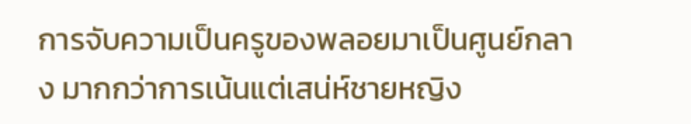การจับความเป็นครูของพลอยมาเป็นศูนย์กลาง มากกว่าการเน้นแต่เสน่ห์ชายหญิง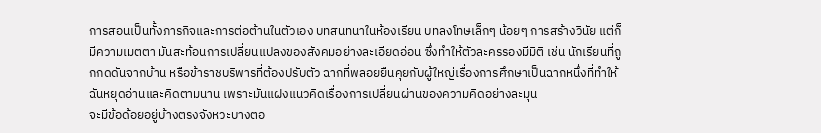การสอนเป็นทั้งภารกิจและการต่อต้านในตัวเอง บทสนทนาในห้องเรียน บทลงโทษเล็กๆ น้อยๆ การสร้างวินัย แต่ก็มีความเมตตา มันสะท้อนการเปลี่ยนแปลงของสังคมอย่างละเอียดอ่อน ซึ่งทำให้ตัวละครรองมีมิติ เช่น นักเรียนที่ถูกกดดันจากบ้าน หรือข้าราชบริพารที่ต้องปรับตัว ฉากที่พลอยยืนคุยกับผู้ใหญ่เรื่องการศึกษาเป็นฉากหนึ่งที่ทำให้ฉันหยุดอ่านและคิดตามนาน เพราะมันแฝงแนวคิดเรื่องการเปลี่ยนผ่านของความคิดอย่างละมุน
จะมีข้อด้อยอยู่บ้างตรงจังหวะบางตอ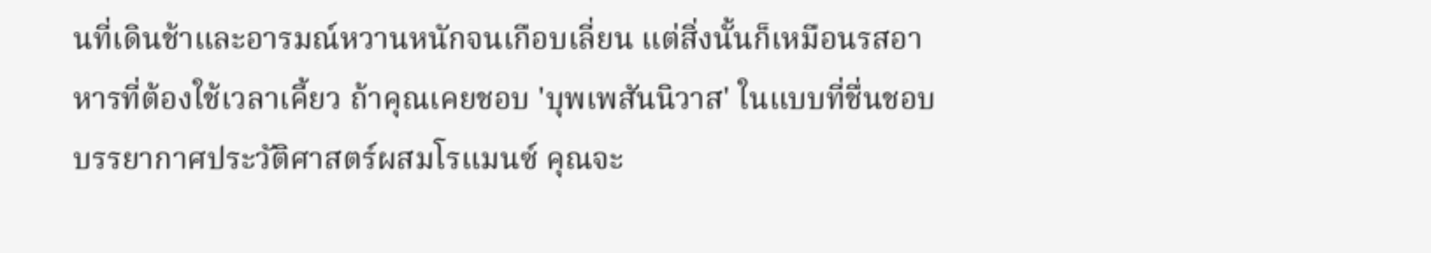นที่เดินช้าและอารมณ์หวานหนักจนเกือบเลี่ยน แต่สิ่งนั้นก็เหมือนรสอาหารที่ต้องใช้เวลาเคี้ยว ถ้าคุณเคยชอบ 'บุพเพสันนิวาส' ในแบบที่ชื่นชอบบรรยากาศประวัติศาสตร์ผสมโรแมนซ์ คุณจะ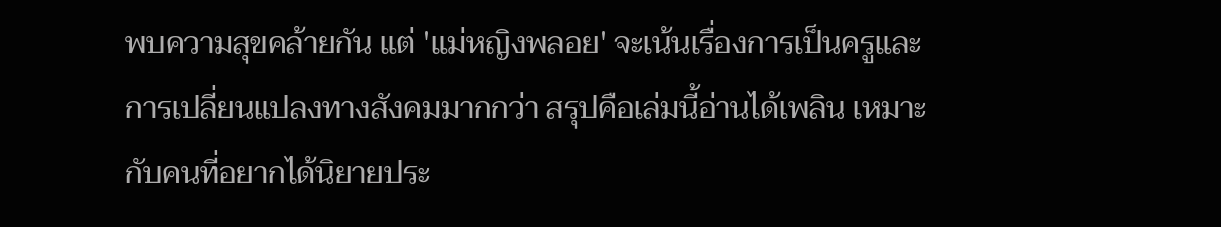พบความสุขคล้ายกัน แต่ 'แม่หญิงพลอย' จะเน้นเรื่องการเป็นครูและการเปลี่ยนแปลงทางสังคมมากกว่า สรุปคือเล่มนี้อ่านได้เพลิน เหมาะกับคนที่อยากได้นิยายประ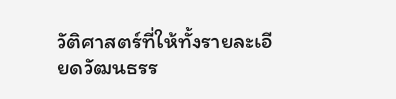วัติศาสตร์ที่ให้ทั้งรายละเอียดวัฒนธรร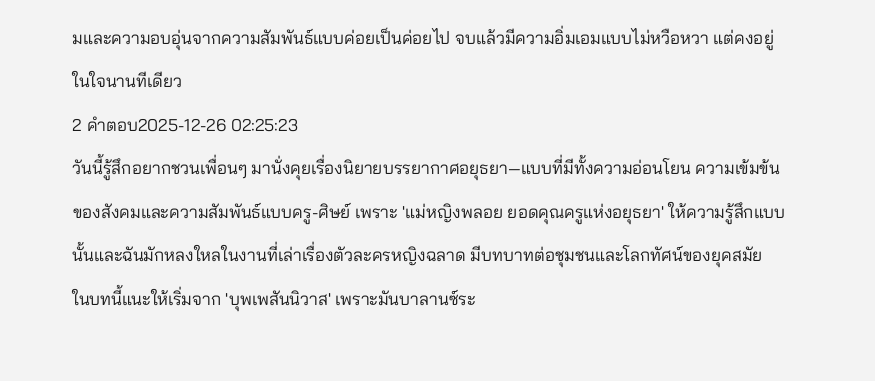มและความอบอุ่นจากความสัมพันธ์แบบค่อยเป็นค่อยไป จบแล้วมีความอิ่มเอมแบบไม่หวือหวา แต่คงอยู่ในใจนานทีเดียว
2 คำตอบ2025-12-26 02:25:23
วันนี้รู้สึกอยากชวนเพื่อนๆ มานั่งคุยเรื่องนิยายบรรยากาศอยุธยา—แบบที่มีทั้งความอ่อนโยน ความเข้มข้นของสังคมและความสัมพันธ์แบบครู-ศิษย์ เพราะ 'แม่หญิงพลอย ยอดคุณครูแห่งอยุธยา' ให้ความรู้สึกแบบนั้นและฉันมักหลงใหลในงานที่เล่าเรื่องตัวละครหญิงฉลาด มีบทบาทต่อชุมชนและโลกทัศน์ของยุคสมัย
ในบทนี้แนะให้เริ่มจาก 'บุพเพสันนิวาส' เพราะมันบาลานซ์ระ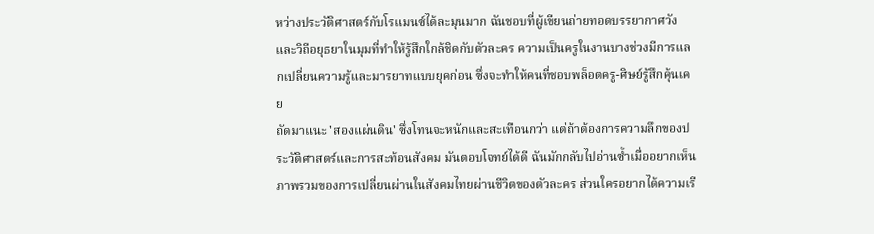หว่างประวัติศาสตร์กับโรแมนซ์ได้ละมุนมาก ฉันชอบที่ผู้เขียนถ่ายทอดบรรยากาศวังและวิถีอยุธยาในมุมที่ทำให้รู้สึกใกล้ชิดกับตัวละคร ความเป็นครูในงานบางช่วงมีการแลกเปลี่ยนความรู้และมารยาทแบบยุคก่อน ซึ่งจะทำให้คนที่ชอบพล็อตครู-ศิษย์รู้สึกคุ้นเคย
ถัดมาแนะ 'สองแผ่นดิน' ซึ่งโทนจะหนักและสะเทือนกว่า แต่ถ้าต้องการความลึกของประวัติศาสตร์และการสะท้อนสังคม มันตอบโจทย์ได้ดี ฉันมักกลับไปอ่านซ้ำเมื่ออยากเห็นภาพรวมของการเปลี่ยนผ่านในสังคมไทยผ่านชีวิตของตัวละคร ส่วนใครอยากได้ความเรี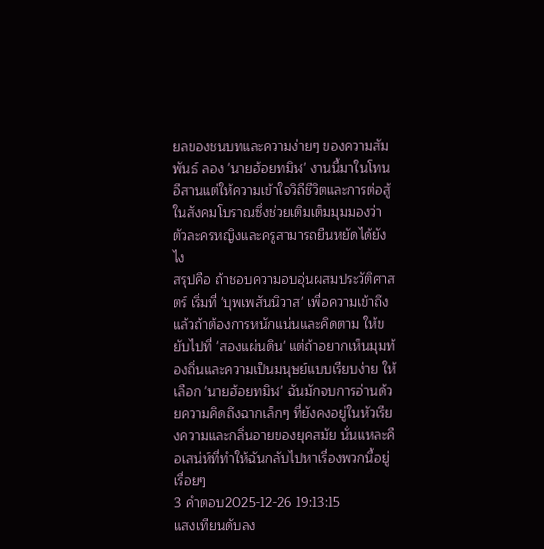ยลของชนบทและความง่ายๆ ของความสัมพันธ์ ลอง 'นายฮ้อยทมิฬ' งานนี้มาในโทนอีสานแต่ให้ความเข้าใจวิถีชีวิตและการต่อสู้ในสังคมโบราณซึ่งช่วยเติมเต็มมุมมองว่าตัวละครหญิงและครูสามารถยืนหยัดได้ยังไง
สรุปคือ ถ้าชอบความอบอุ่นผสมประวัติศาสตร์ เริ่มที่ 'บุพเพสันนิวาส' เพื่อความเข้าถึง แล้วถ้าต้องการหนักแน่นและคิดตาม ให้ขยับไปที่ 'สองแผ่นดิน' แต่ถ้าอยากเห็นมุมท้องถิ่นและความเป็นมนุษย์แบบเรียบง่าย ให้เลือก 'นายฮ้อยทมิฬ' ฉันมักจบการอ่านด้วยความคิดถึงฉากเล็กๆ ที่ยังคงอยู่ในหัวเรียงความและกลิ่นอายของยุคสมัย นั่นแหละคือเสน่ห์ที่ทำให้ฉันกลับไปหาเรื่องพวกนี้อยู่เรื่อยๆ
3 คำตอบ2025-12-26 19:13:15
แสงเทียนดับลง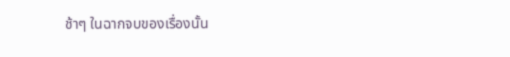ช้าๆ ในฉากจบของเรื่องนั้น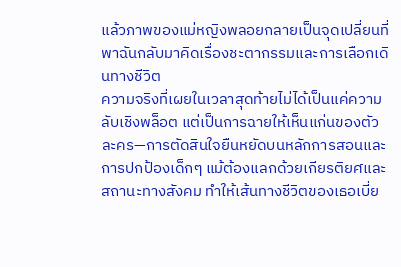แล้วภาพของแม่หญิงพลอยกลายเป็นจุดเปลี่ยนที่พาฉันกลับมาคิดเรื่องชะตากรรมและการเลือกเดินทางชีวิต
ความจริงที่เผยในเวลาสุดท้ายไม่ได้เป็นแค่ความลับเชิงพล็อต แต่เป็นการฉายให้เห็นแก่นของตัวละคร—การตัดสินใจยืนหยัดบนหลักการสอนและการปกป้องเด็กๆ แม้ต้องแลกด้วยเกียรติยศและสถานะทางสังคม ทำให้เส้นทางชีวิตของเธอเบี่ย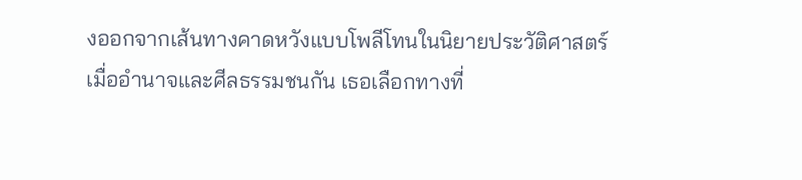งออกจากเส้นทางคาดหวังแบบโพลีโทนในนิยายประวัติศาสตร์ เมื่ออำนาจและศีลธรรมชนกัน เธอเลือกทางที่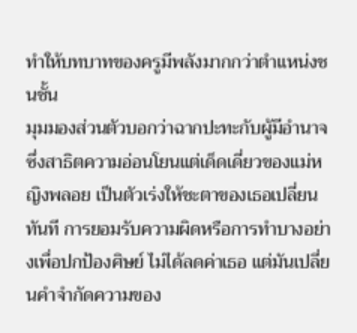ทำให้บทบาทของครูมีพลังมากกว่าตำแหน่งชนชั้น
มุมมองส่วนตัวบอกว่าฉากปะทะกับผู้มีอำนาจซึ่งสาธิตความอ่อนโยนแต่เด็ดเดี่ยวของแม่หญิงพลอย เป็นตัวเร่งให้ชะตาของเธอเปลี่ยนทันที การยอมรับความผิดหรือการทำบางอย่างเพื่อปกป้องศิษย์ ไม่ได้ลดค่าเธอ แต่มันเปลี่ยนคำจำกัดความของ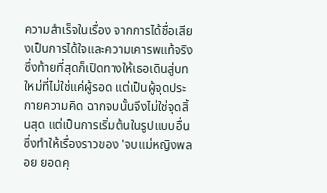ความสำเร็จในเรื่อง จากการได้ชื่อเสียงเป็นการได้ใจและความเคารพแท้จริง ซึ่งท้ายที่สุดก็เปิดทางให้เธอเดินสู่บทใหม่ที่ไม่ใช่แค่ผู้รอด แต่เป็นผู้จุดประกายความคิด ฉากจบนั้นจึงไม่ใช่จุดสิ้นสุด แต่เป็นการเริ่มต้นในรูปแบบอื่น ซึ่งทำให้เรื่องราวของ 'จบแม่หญิงพลอย ยอดคุ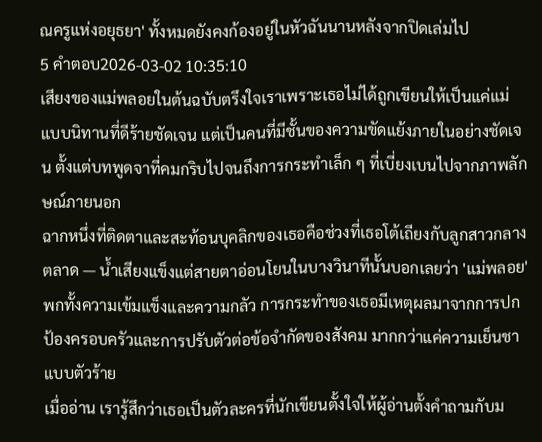ณครูแห่งอยุธยา' ทั้งหมดยังคงก้องอยู่ในหัวฉันนานหลังจากปิดเล่มไป
5 คำตอบ2026-03-02 10:35:10
เสียงของแม่พลอยในต้นฉบับตรึงใจเราเพราะเธอไม่ได้ถูกเขียนให้เป็นแค่แม่แบบนิทานที่ดีร้ายชัดเจน แต่เป็นคนที่มีชั้นของความขัดแย้งภายในอย่างชัดเจน ตั้งแต่บทพูดจาที่คมกริบไปจนถึงการกระทำเล็ก ๆ ที่เบี่ยงเบนไปจากภาพลักษณ์ภายนอก
ฉากหนึ่งที่ติดตาและสะท้อนบุคลิกของเธอคือช่วงที่เธอโต้เถียงกับลูกสาวกลางตลาด — น้ำเสียงแข็งแต่สายตาอ่อนโยนในบางวินาทีนั้นบอกเลยว่า 'แม่พลอย' พกทั้งความเข้มแข็งและความกลัว การกระทำของเธอมีเหตุผลมาจากการปกป้องครอบครัวและการปรับตัวต่อข้อจำกัดของสังคม มากกว่าแค่ความเย็นชาแบบตัวร้าย
เมื่ออ่าน เรารู้สึกว่าเธอเป็นตัวละครที่นักเขียนตั้งใจให้ผู้อ่านตั้งคำถามกับม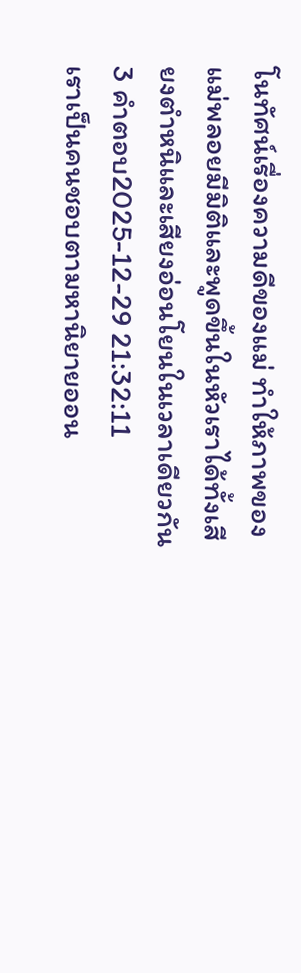โนทัศน์เรื่องความดีของแม่ ทำให้ภาพของแม่พลอยมีมิติและพูดขึ้นในหัวเราได้ทั้งเสียงตำหนิและเสียงอ่อนโยนในเวลาเดียวกัน
3 คำตอบ2025-12-29 21:32:11
เราเป็นคนชอบตามหานิยายออน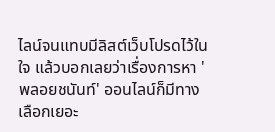ไลน์จนแทบมีลิสต์เว็บโปรดไว้ในใจ แล้วบอกเลยว่าเรื่องการหา 'พลอยชนันท์' ออนไลน์ก็มีทางเลือกเยอะ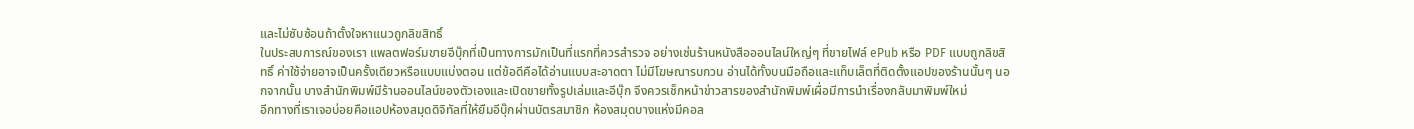และไม่ซับซ้อนถ้าตั้งใจหาแนวถูกลิขสิทธิ์
ในประสบการณ์ของเรา แพลตฟอร์มขายอีบุ๊กที่เป็นทางการมักเป็นที่แรกที่ควรสำรวจ อย่างเช่นร้านหนังสือออนไลน์ใหญ่ๆ ที่ขายไฟล์ ePub หรือ PDF แบบถูกลิขสิทธิ์ ค่าใช้จ่ายอาจเป็นครั้งเดียวหรือแบบแบ่งตอน แต่ข้อดีคือได้อ่านแบบสะอาดตา ไม่มีโฆษณารบกวน อ่านได้ทั้งบนมือถือและแท็บเล็ตที่ติดตั้งแอปของร้านนั้นๆ นอกจากนั้น บางสำนักพิมพ์มีร้านออนไลน์ของตัวเองและเปิดขายทั้งรูปเล่มและอีบุ๊ก จึงควรเช็กหน้าข่าวสารของสำนักพิมพ์เผื่อมีการนำเรื่องกลับมาพิมพ์ใหม่
อีกทางที่เราเจอบ่อยคือแอปห้องสมุดดิจิทัลที่ให้ยืมอีบุ๊กผ่านบัตรสมาชิก ห้องสมุดบางแห่งมีคอล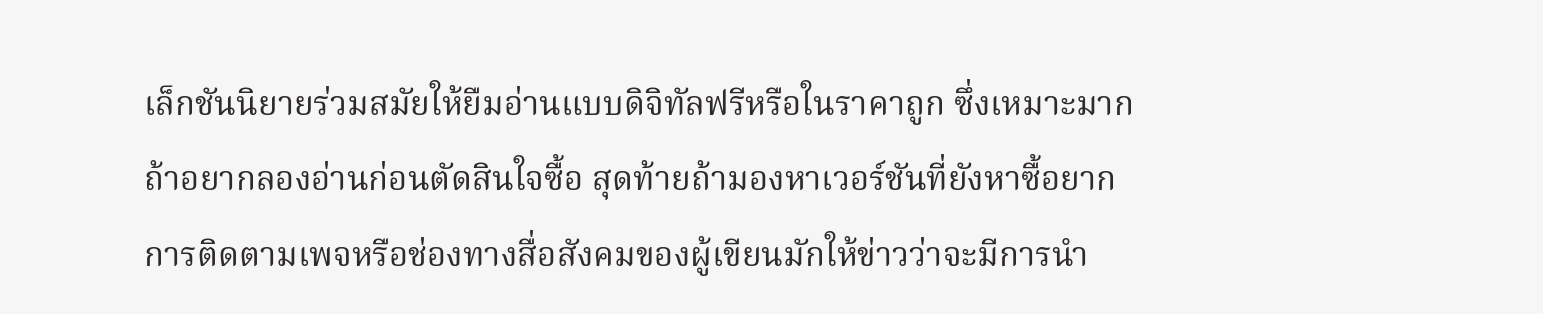เล็กชันนิยายร่วมสมัยให้ยืมอ่านแบบดิจิทัลฟรีหรือในราคาถูก ซึ่งเหมาะมากถ้าอยากลองอ่านก่อนตัดสินใจซื้อ สุดท้ายถ้ามองหาเวอร์ชันที่ยังหาซื้อยาก การติดตามเพจหรือช่องทางสื่อสังคมของผู้เขียนมักให้ข่าวว่าจะมีการนำ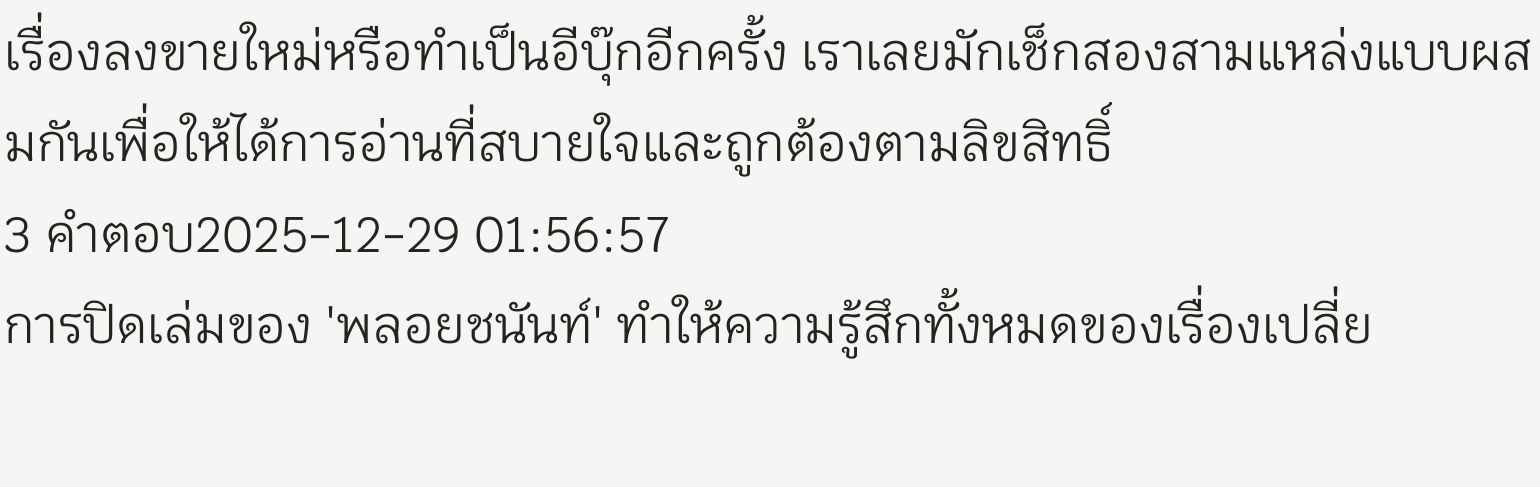เรื่องลงขายใหม่หรือทำเป็นอีบุ๊กอีกครั้ง เราเลยมักเช็กสองสามแหล่งแบบผสมกันเพื่อให้ได้การอ่านที่สบายใจและถูกต้องตามลิขสิทธิ์
3 คำตอบ2025-12-29 01:56:57
การปิดเล่มของ 'พลอยชนันท์' ทำให้ความรู้สึกทั้งหมดของเรื่องเปลี่ย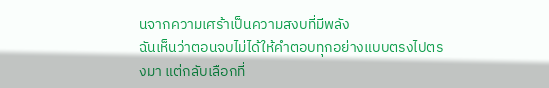นจากความเศร้าเป็นความสงบที่มีพลัง
ฉันเห็นว่าตอนจบไม่ได้ให้คำตอบทุกอย่างแบบตรงไปตรงมา แต่กลับเลือกที่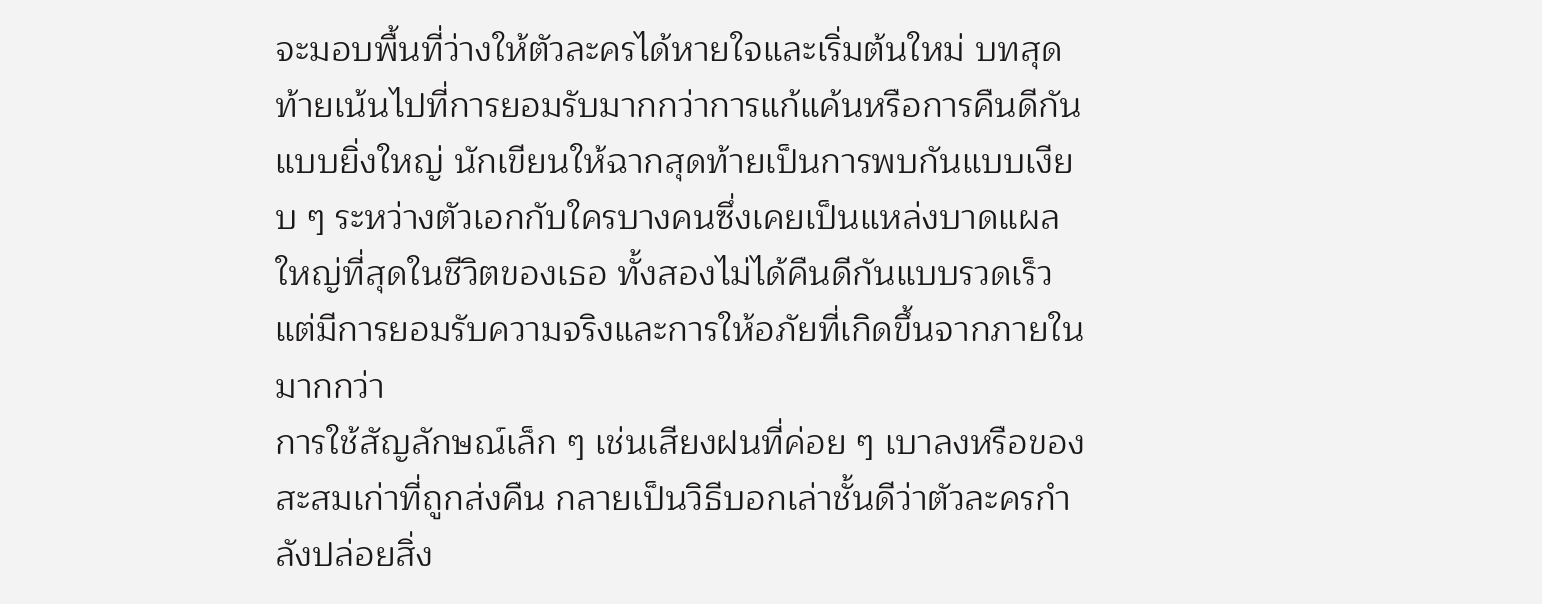จะมอบพื้นที่ว่างให้ตัวละครได้หายใจและเริ่มต้นใหม่ บทสุดท้ายเน้นไปที่การยอมรับมากกว่าการแก้แค้นหรือการคืนดีกันแบบยิ่งใหญ่ นักเขียนให้ฉากสุดท้ายเป็นการพบกันแบบเงียบ ๆ ระหว่างตัวเอกกับใครบางคนซึ่งเคยเป็นแหล่งบาดแผลใหญ่ที่สุดในชีวิตของเธอ ทั้งสองไม่ได้คืนดีกันแบบรวดเร็ว แต่มีการยอมรับความจริงและการให้อภัยที่เกิดขึ้นจากภายในมากกว่า
การใช้สัญลักษณ์เล็ก ๆ เช่นเสียงฝนที่ค่อย ๆ เบาลงหรือของสะสมเก่าที่ถูกส่งคืน กลายเป็นวิธีบอกเล่าชั้นดีว่าตัวละครกำลังปล่อยสิ่ง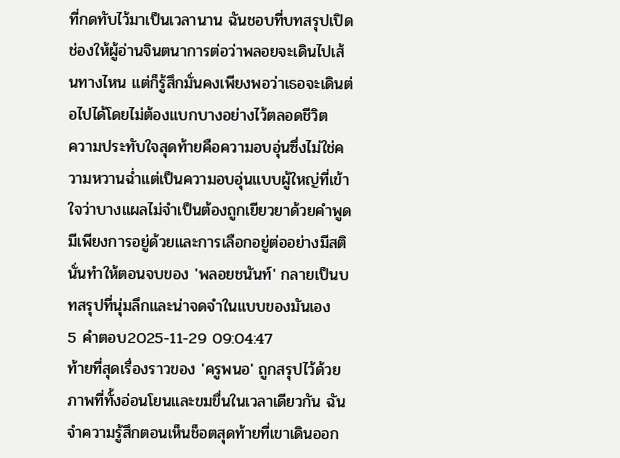ที่กดทับไว้มาเป็นเวลานาน ฉันชอบที่บทสรุปเปิดช่องให้ผู้อ่านจินตนาการต่อว่าพลอยจะเดินไปเส้นทางไหน แต่ก็รู้สึกมั่นคงเพียงพอว่าเธอจะเดินต่อไปได้โดยไม่ต้องแบกบางอย่างไว้ตลอดชีวิต
ความประทับใจสุดท้ายคือความอบอุ่นซึ่งไม่ใช่ความหวานฉ่ำแต่เป็นความอบอุ่นแบบผู้ใหญ่ที่เข้าใจว่าบางแผลไม่จำเป็นต้องถูกเยียวยาด้วยคำพูด มีเพียงการอยู่ด้วยและการเลือกอยู่ต่ออย่างมีสติ นั่นทำให้ตอนจบของ 'พลอยชนันท์' กลายเป็นบทสรุปที่นุ่มลึกและน่าจดจำในแบบของมันเอง
5 คำตอบ2025-11-29 09:04:47
ท้ายที่สุดเรื่องราวของ 'ครูพนอ' ถูกสรุปไว้ด้วยภาพที่ทั้งอ่อนโยนและขมขื่นในเวลาเดียวกัน ฉันจำความรู้สึกตอนเห็นช็อตสุดท้ายที่เขาเดินออก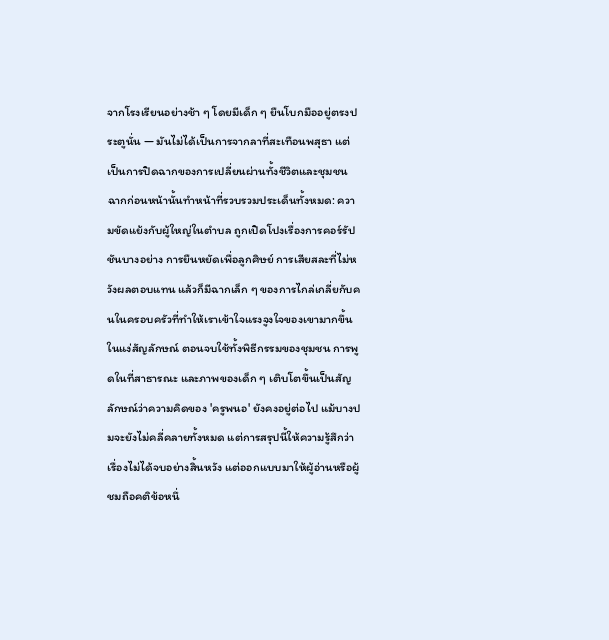จากโรงเรียนอย่างช้า ๆ โดยมีเด็ก ๆ ยืนโบกมืออยู่ตรงประตูนั่น — มันไม่ได้เป็นการจากลาที่สะเทือนพสุธา แต่เป็นการปิดฉากของการเปลี่ยนผ่านทั้งชีวิตและชุมชน
ฉากก่อนหน้านั้นทำหน้าที่รวบรวมประเด็นทั้งหมด: ความขัดแย้งกับผู้ใหญ่ในตำบล ถูกเปิดโปงเรื่องการคอร์รัปชันบางอย่าง การยืนหยัดเพื่อลูกศิษย์ การเสียสละที่ไม่หวังผลตอบแทน แล้วก็มีฉากเล็ก ๆ ของการไกล่เกลี่ยกับคนในครอบครัวที่ทำให้เราเข้าใจแรงจูงใจของเขามากขึ้น
ในแง่สัญลักษณ์ ตอนจบใช้ทั้งพิธีกรรมของชุมชน การพูดในที่สาธารณะ และภาพของเด็ก ๆ เติบโตขึ้นเป็นสัญลักษณ์ว่าความคิดของ 'ครูพนอ' ยังคงอยู่ต่อไป แม้บางปมจะยังไม่คลี่คลายทั้งหมด แต่การสรุปนี้ให้ความรู้สึกว่าเรื่องไม่ได้จบอย่างสิ้นหวัง แต่ออกแบบมาให้ผู้อ่านหรือผู้ชมถือคติข้อหนึ่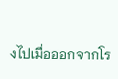งไปเมื่อออกจากโร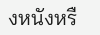งหนังหรื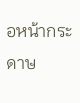อหน้ากระดาษ